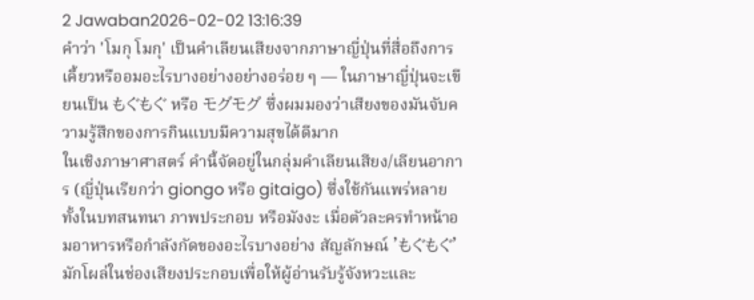2 Jawaban2026-02-02 13:16:39
คำว่า 'โมกุ โมกุ' เป็นคำเลียนเสียงจากภาษาญี่ปุ่นที่สื่อถึงการเคี้ยวหรืออมอะไรบางอย่างอย่างอร่อย ๆ — ในภาษาญี่ปุ่นจะเขียนเป็น もぐもぐ หรือ モグモグ ซึ่งผมมองว่าเสียงของมันจับความรู้สึกของการกินแบบมีความสุขได้ดีมาก
ในเชิงภาษาศาสตร์ คำนี้จัดอยู่ในกลุ่มคำเลียนเสียง/เลียนอาการ (ญี่ปุ่นเรียกว่า giongo หรือ gitaigo) ซึ่งใช้กันแพร่หลายทั้งในบทสนทนา ภาพประกอบ หรือมังงะ เมื่อตัวละครทำหน้าอมอาหารหรือกำลังกัดของอะไรบางอย่าง สัญลักษณ์ 'もぐもぐ' มักโผล่ในช่องเสียงประกอบเพื่อให้ผู้อ่านรับรู้จังหวะและ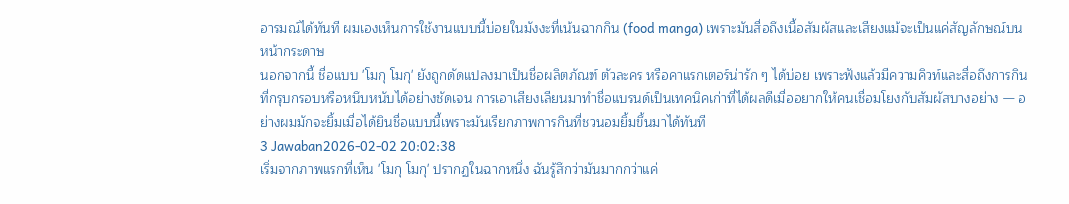อารมณ์ได้ทันที ผมเองเห็นการใช้งานแบบนี้บ่อยในมังงะที่เน้นฉากกิน (food manga) เพราะมันสื่อถึงเนื้อสัมผัสและเสียงแม้จะเป็นแค่สัญลักษณ์บนหน้ากระดาษ
นอกจากนี้ ชื่อแบบ 'โมกุ โมกุ' ยังถูกดัดแปลงมาเป็นชื่อผลิตภัณฑ์ ตัวละคร หรือคาแรกเตอร์น่ารัก ๆ ได้บ่อย เพราะฟังแล้วมีความคิวท์และสื่อถึงการกินที่กรุบกรอบหรือหนึบหนับได้อย่างชัดเจน การเอาเสียงเลียนมาทำชื่อแบรนด์เป็นเทคนิคเก่าที่ได้ผลดีเมื่ออยากให้คนเชื่อมโยงกับสัมผัสบางอย่าง — อย่างผมมักจะยิ้มเมื่อได้ยินชื่อแบบนี้เพราะมันเรียกภาพการกินที่ชวนอมยิ้มขึ้นมาได้ทันที
3 Jawaban2026-02-02 20:02:38
เริ่มจากภาพแรกที่เห็น 'โมกุ โมกุ' ปรากฏในฉากหนึ่ง ฉันรู้สึกว่ามันมากกว่าแค่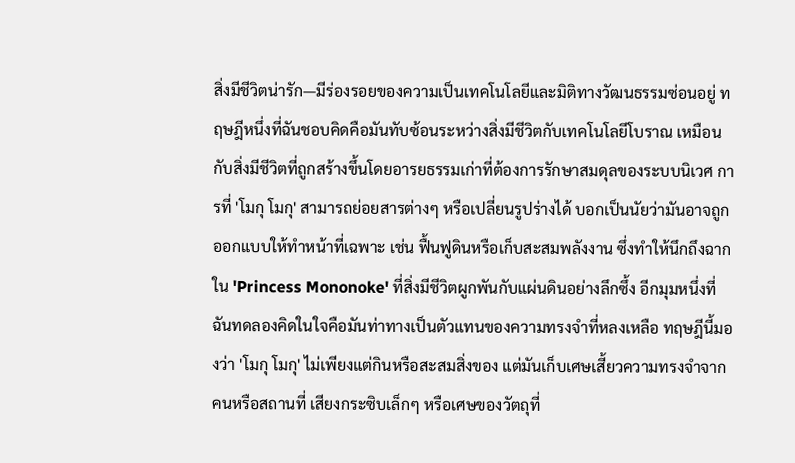สิ่งมีชีวิตน่ารัก—มีร่องรอยของความเป็นเทคโนโลยีและมิติทางวัฒนธรรมซ่อนอยู่ ทฤษฎีหนึ่งที่ฉันชอบคิดคือมันทับซ้อนระหว่างสิ่งมีชีวิตกับเทคโนโลยีโบราณ เหมือนกับสิ่งมีชีวิตที่ถูกสร้างขึ้นโดยอารยธรรมเก่าที่ต้องการรักษาสมดุลของระบบนิเวศ การที่ 'โมกุ โมกุ' สามารถย่อยสารต่างๆ หรือเปลี่ยนรูปร่างได้ บอกเป็นนัยว่ามันอาจถูกออกแบบให้ทำหน้าที่เฉพาะ เช่น ฟื้นฟูดินหรือเก็บสะสมพลังงาน ซึ่งทำให้นึกถึงฉากใน 'Princess Mononoke' ที่สิ่งมีชีวิตผูกพันกับแผ่นดินอย่างลึกซึ้ง อีกมุมหนึ่งที่ฉันทดลองคิดในใจคือมันท่าทางเป็นตัวแทนของความทรงจำที่หลงเหลือ ทฤษฎีนี้มองว่า 'โมกุ โมกุ' ไม่เพียงแต่กินหรือสะสมสิ่งของ แต่มันเก็บเศษเสี้ยวความทรงจำจากคนหรือสถานที่ เสียงกระซิบเล็กๆ หรือเศษของวัตถุที่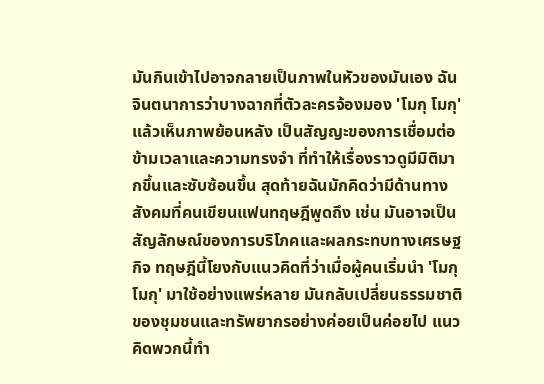มันกินเข้าไปอาจกลายเป็นภาพในหัวของมันเอง ฉันจินตนาการว่าบางฉากที่ตัวละครจ้องมอง 'โมกุ โมกุ' แล้วเห็นภาพย้อนหลัง เป็นสัญญะของการเชื่อมต่อข้ามเวลาและความทรงจำ ที่ทำให้เรื่องราวดูมีมิติมากขึ้นและซับซ้อนขึ้น สุดท้ายฉันมักคิดว่ามีด้านทางสังคมที่คนเขียนแฟนทฤษฎีพูดถึง เช่น มันอาจเป็นสัญลักษณ์ของการบริโภคและผลกระทบทางเศรษฐกิจ ทฤษฎีนี้โยงกับแนวคิดที่ว่าเมื่อผู้คนเริ่มนำ 'โมกุ โมกุ' มาใช้อย่างแพร่หลาย มันกลับเปลี่ยนธรรมชาติของชุมชนและทรัพยากรอย่างค่อยเป็นค่อยไป แนวคิดพวกนี้ทำ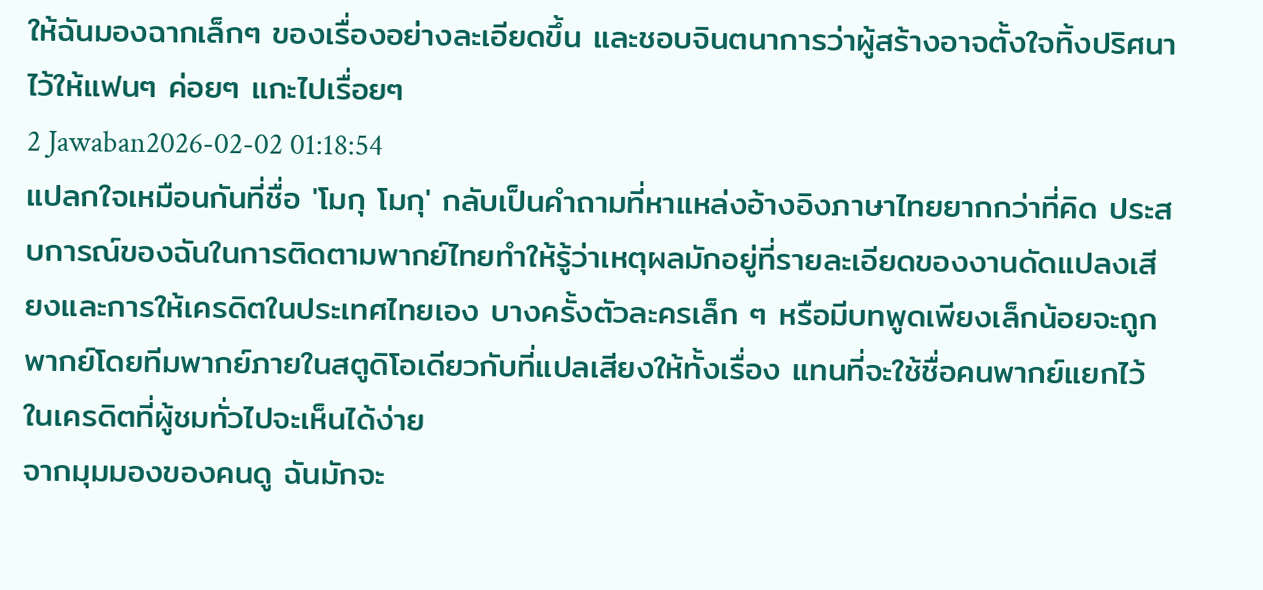ให้ฉันมองฉากเล็กๆ ของเรื่องอย่างละเอียดขึ้น และชอบจินตนาการว่าผู้สร้างอาจตั้งใจทิ้งปริศนาไว้ให้แฟนๆ ค่อยๆ แกะไปเรื่อยๆ
2 Jawaban2026-02-02 01:18:54
แปลกใจเหมือนกันที่ชื่อ 'โมกุ โมกุ' กลับเป็นคำถามที่หาแหล่งอ้างอิงภาษาไทยยากกว่าที่คิด ประสบการณ์ของฉันในการติดตามพากย์ไทยทำให้รู้ว่าเหตุผลมักอยู่ที่รายละเอียดของงานดัดแปลงเสียงและการให้เครดิตในประเทศไทยเอง บางครั้งตัวละครเล็ก ๆ หรือมีบทพูดเพียงเล็กน้อยจะถูกพากย์โดยทีมพากย์ภายในสตูดิโอเดียวกับที่แปลเสียงให้ทั้งเรื่อง แทนที่จะใช้ชื่อคนพากย์แยกไว้ในเครดิตที่ผู้ชมทั่วไปจะเห็นได้ง่าย
จากมุมมองของคนดู ฉันมักจะ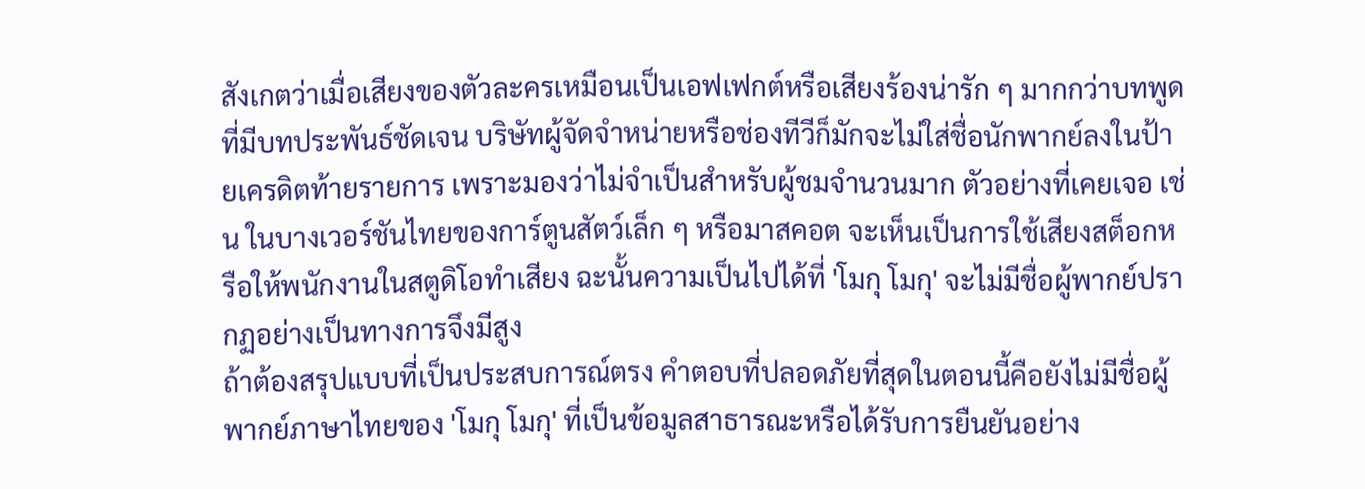สังเกตว่าเมื่อเสียงของตัวละครเหมือนเป็นเอฟเฟกต์หรือเสียงร้องน่ารัก ๆ มากกว่าบทพูดที่มีบทประพันธ์ชัดเจน บริษัทผู้จัดจำหน่ายหรือช่องทีวีก็มักจะไม่ใส่ชื่อนักพากย์ลงในป้ายเครดิตท้ายรายการ เพราะมองว่าไม่จำเป็นสำหรับผู้ชมจำนวนมาก ตัวอย่างที่เคยเจอ เช่น ในบางเวอร์ชันไทยของการ์ตูนสัตว์เล็ก ๆ หรือมาสคอต จะเห็นเป็นการใช้เสียงสต็อกหรือให้พนักงานในสตูดิโอทำเสียง ฉะนั้นความเป็นไปได้ที่ 'โมกุ โมกุ' จะไม่มีชื่อผู้พากย์ปรากฏอย่างเป็นทางการจึงมีสูง
ถ้าต้องสรุปแบบที่เป็นประสบการณ์ตรง คำตอบที่ปลอดภัยที่สุดในตอนนี้คือยังไม่มีชื่อผู้พากย์ภาษาไทยของ 'โมกุ โมกุ' ที่เป็นข้อมูลสาธารณะหรือได้รับการยืนยันอย่าง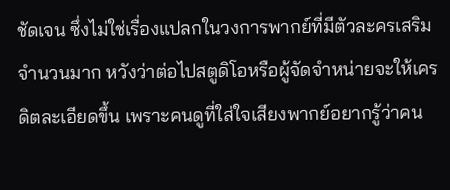ชัดเจน ซึ่งไม่ใช่เรื่องแปลกในวงการพากย์ที่มีตัวละครเสริมจำนวนมาก หวังว่าต่อไปสตูดิโอหรือผู้จัดจำหน่ายจะให้เครดิตละเอียดขึ้น เพราะคนดูที่ใส่ใจเสียงพากย์อยากรู้ว่าคน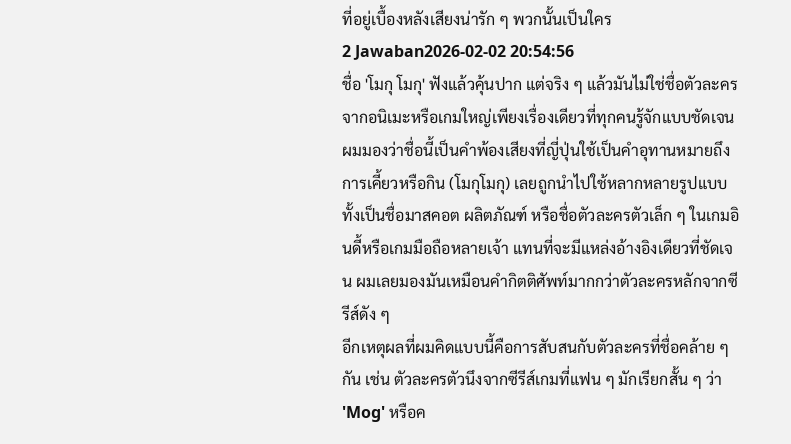ที่อยู่เบื้องหลังเสียงน่ารัก ๆ พวกนั้นเป็นใคร
2 Jawaban2026-02-02 20:54:56
ชื่อ 'โมกุ โมกุ' ฟังแล้วคุ้นปาก แต่จริง ๆ แล้วมันไม่ใช่ชื่อตัวละครจากอนิเมะหรือเกมใหญ่เพียงเรื่องเดียวที่ทุกคนรู้จักแบบชัดเจน ผมมองว่าชื่อนี้เป็นคำพ้องเสียงที่ญี่ปุ่นใช้เป็นคำอุทานหมายถึงการเคี้ยวหรือกิน (โมกุโมกุ) เลยถูกนำไปใช้หลากหลายรูปแบบ ทั้งเป็นชื่อมาสคอต ผลิตภัณฑ์ หรือชื่อตัวละครตัวเล็ก ๆ ในเกมอินดี้หรือเกมมือถือหลายเจ้า แทนที่จะมีแหล่งอ้างอิงเดียวที่ชัดเจน ผมเลยมองมันเหมือนคำกิตติศัพท์มากกว่าตัวละครหลักจากซีรีส์ดัง ๆ
อีกเหตุผลที่ผมคิดแบบนี้คือการสับสนกับตัวละครที่ชื่อคล้าย ๆ กัน เช่น ตัวละครตัวนึงจากซีรีส์เกมที่แฟน ๆ มักเรียกสั้น ๆ ว่า 'Mog' หรือค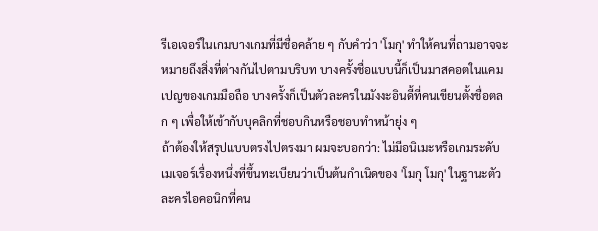รีเอเจอร์ในเกมบางเกมที่มีชื่อคล้าย ๆ กับคำว่า 'โมกุ' ทำให้คนที่ถามอาจจะหมายถึงสิ่งที่ต่างกันไปตามบริบท บางครั้งชื่อแบบนี้ก็เป็นมาสคอตในแคมเปญของเกมมือถือ บางครั้งก็เป็นตัวละครในมังงะอินดี้ที่คนเขียนตั้งชื่อตลก ๆ เพื่อให้เข้ากับบุคลิกที่ชอบกินหรือชอบทำหน้ายุ่ง ๆ
ถ้าต้องให้สรุปแบบตรงไปตรงมา ผมจะบอกว่า: ไม่มีอนิเมะหรือเกมระดับเมเจอร์เรื่องหนึ่งที่ขึ้นทะเบียนว่าเป็นต้นกำเนิดของ 'โมกุ โมกุ' ในฐานะตัวละครไอคอนิกที่คน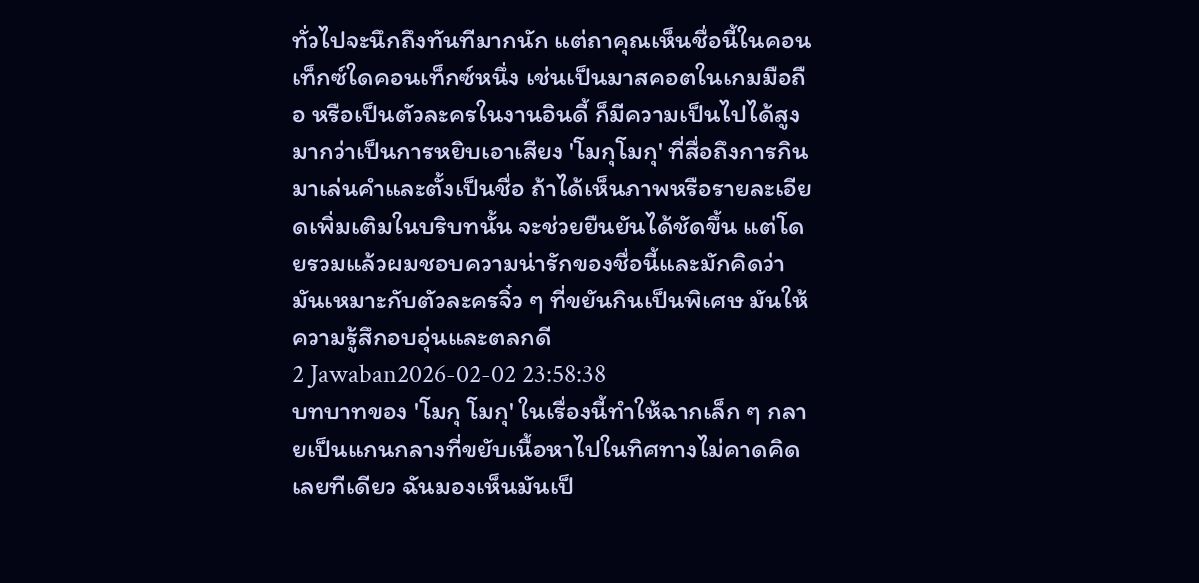ทั่วไปจะนึกถึงทันทีมากนัก แต่ถาคุณเห็นชื่อนี้ในคอนเท็กซ์ใดคอนเท็กซ์หนึ่ง เช่นเป็นมาสคอตในเกมมือถือ หรือเป็นตัวละครในงานอินดี้ ก็มีความเป็นไปได้สูงมากว่าเป็นการหยิบเอาเสียง 'โมกุโมกุ' ที่สื่อถึงการกินมาเล่นคำและตั้งเป็นชื่อ ถ้าได้เห็นภาพหรือรายละเอียดเพิ่มเติมในบริบทนั้น จะช่วยยืนยันได้ชัดขึ้น แต่โดยรวมแล้วผมชอบความน่ารักของชื่อนี้และมักคิดว่ามันเหมาะกับตัวละครจิ๋ว ๆ ที่ขยันกินเป็นพิเศษ มันให้ความรู้สึกอบอุ่นและตลกดี
2 Jawaban2026-02-02 23:58:38
บทบาทของ 'โมกุ โมกุ' ในเรื่องนี้ทำให้ฉากเล็ก ๆ กลายเป็นแกนกลางที่ขยับเนื้อหาไปในทิศทางไม่คาดคิดเลยทีเดียว ฉันมองเห็นมันเป็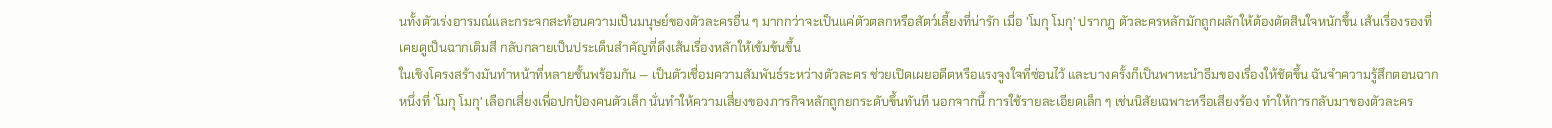นทั้งตัวเร่งอารมณ์และกระจกสะท้อนความเป็นมนุษย์ของตัวละครอื่น ๆ มากกว่าจะเป็นแค่ตัวตลกหรือสัตว์เลี้ยงที่น่ารัก เมื่อ 'โมกุ โมกุ' ปรากฏ ตัวละครหลักมักถูกผลักให้ต้องตัดสินใจหนักขึ้น เส้นเรื่องรองที่เคยดูเป็นฉากเติมสี กลับกลายเป็นประเด็นสำคัญที่ดึงเส้นเรื่องหลักให้เข้มข้นขึ้น
ในเชิงโครงสร้างมันทำหน้าที่หลายชั้นพร้อมกัน — เป็นตัวเชื่อมความสัมพันธ์ระหว่างตัวละคร ช่วยเปิดเผยอดีตหรือแรงจูงใจที่ซ่อนไว้ และบางครั้งก็เป็นพาหะนำธีมของเรื่องให้ชัดขึ้น ฉันจำความรู้สึกตอนฉากหนึ่งที่ 'โมกุ โมกุ' เลือกเสี่ยงเพื่อปกป้องคนตัวเล็ก นั่นทำให้ความเสี่ยงของภารกิจหลักถูกยกระดับขึ้นทันที นอกจากนี้ การใช้รายละเอียดเล็ก ๆ เช่นนิสัยเฉพาะหรือเสียงร้อง ทำให้การกลับมาของตัวละคร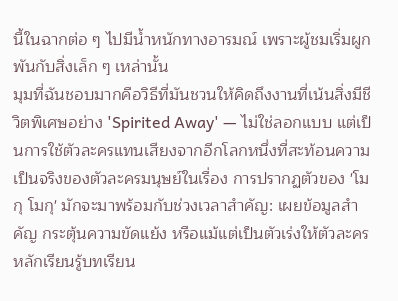นี้ในฉากต่อ ๆ ไปมีน้ำหนักทางอารมณ์ เพราะผู้ชมเริ่มผูกพันกับสิ่งเล็ก ๆ เหล่านั้น
มุมที่ฉันชอบมากคือวิธีที่มันชวนให้คิดถึงงานที่เน้นสิ่งมีชีวิตพิเศษอย่าง 'Spirited Away' — ไม่ใช่ลอกแบบ แต่เป็นการใช้ตัวละครแทนเสียงจากอีกโลกหนึ่งที่สะท้อนความเป็นจริงของตัวละครมนุษย์ในเรื่อง การปรากฏตัวของ 'โมกุ โมกุ' มักจะมาพร้อมกับช่วงเวลาสำคัญ: เผยข้อมูลสำคัญ กระตุ้นความขัดแย้ง หรือแม้แต่เป็นตัวเร่งให้ตัวละครหลักเรียนรู้บทเรียน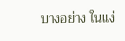บางอย่าง ในแง่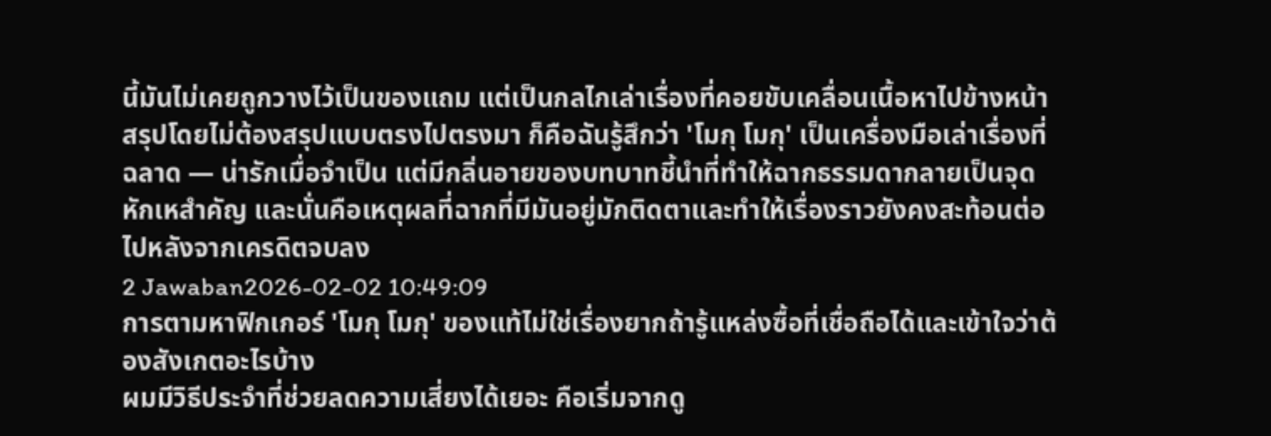นี้มันไม่เคยถูกวางไว้เป็นของแถม แต่เป็นกลไกเล่าเรื่องที่คอยขับเคลื่อนเนื้อหาไปข้างหน้า
สรุปโดยไม่ต้องสรุปแบบตรงไปตรงมา ก็คือฉันรู้สึกว่า 'โมกุ โมกุ' เป็นเครื่องมือเล่าเรื่องที่ฉลาด — น่ารักเมื่อจำเป็น แต่มีกลิ่นอายของบทบาทชี้นำที่ทำให้ฉากธรรมดากลายเป็นจุดหักเหสำคัญ และนั่นคือเหตุผลที่ฉากที่มีมันอยู่มักติดตาและทำให้เรื่องราวยังคงสะท้อนต่อไปหลังจากเครดิตจบลง
2 Jawaban2026-02-02 10:49:09
การตามหาฟิกเกอร์ 'โมกุ โมกุ' ของแท้ไม่ใช่เรื่องยากถ้ารู้แหล่งซื้อที่เชื่อถือได้และเข้าใจว่าต้องสังเกตอะไรบ้าง
ผมมีวิธีประจำที่ช่วยลดความเสี่ยงได้เยอะ คือเริ่มจากดู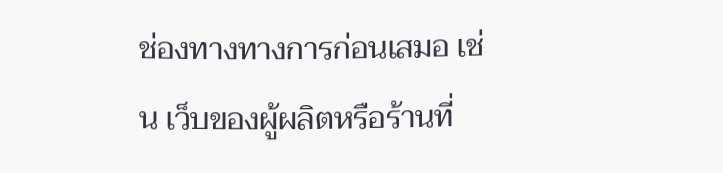ช่องทางทางการก่อนเสมอ เช่น เว็บของผู้ผลิตหรือร้านที่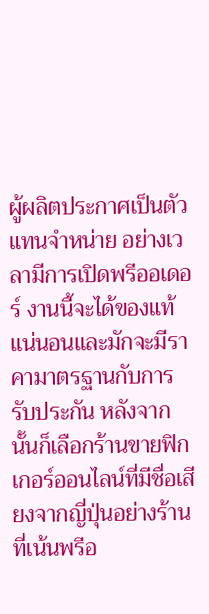ผู้ผลิตประกาศเป็นตัวแทนจำหน่าย อย่างเวลามีการเปิดพรีออเดอร์ งานนี้จะได้ของแท้แน่นอนและมักจะมีราคามาตรฐานกับการรับประกัน หลังจากนั้นก็เลือกร้านขายฟิกเกอร์ออนไลน์ที่มีชื่อเสียงจากญี่ปุ่นอย่างร้านที่เน้นพรีอ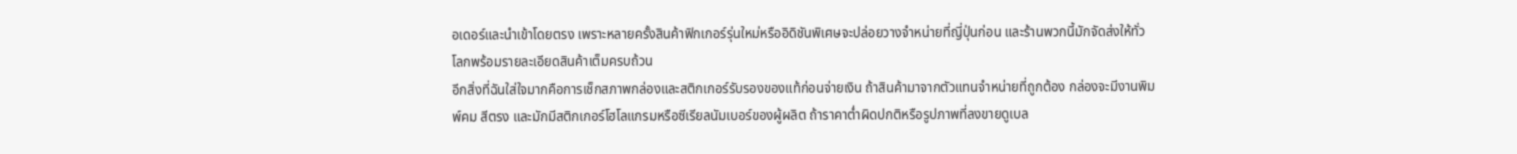อเดอร์และนำเข้าโดยตรง เพราะหลายครั้งสินค้าฟิกเกอร์รุ่นใหม่หรืออิดิชันพิเศษจะปล่อยวางจำหน่ายที่ญี่ปุ่นก่อน และร้านพวกนี้มักจัดส่งให้ทั่วโลกพร้อมรายละเอียดสินค้าเต็มครบถ้วน
อีกสิ่งที่ฉันใส่ใจมากคือการเช็กสภาพกล่องและสติกเกอร์รับรองของแท้ก่อนจ่ายเงิน ถ้าสินค้ามาจากตัวแทนจำหน่ายที่ถูกต้อง กล่องจะมีงานพิมพ์คม สีตรง และมักมีสติกเกอร์โฮโลแกรมหรือซีเรียลนัมเบอร์ของผู้ผลิต ถ้าราคาต่ำผิดปกติหรือรูปภาพที่ลงขายดูเบล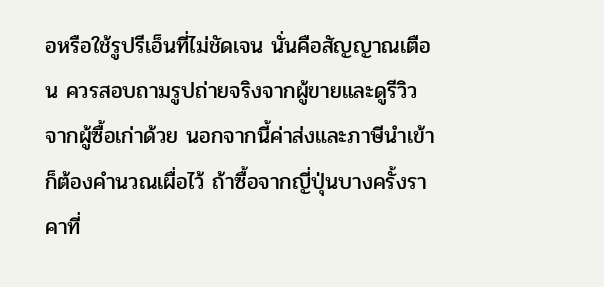อหรือใช้รูปรีเอ็นที่ไม่ชัดเจน นั่นคือสัญญาณเตือน ควรสอบถามรูปถ่ายจริงจากผู้ขายและดูรีวิวจากผู้ซื้อเก่าด้วย นอกจากนี้ค่าส่งและภาษีนำเข้าก็ต้องคำนวณเผื่อไว้ ถ้าซื้อจากญี่ปุ่นบางครั้งราคาที่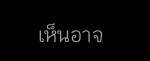เห็นอาจ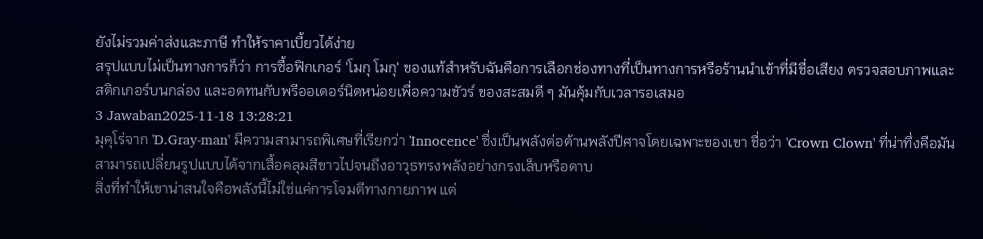ยังไม่รวมค่าส่งและภาษี ทำให้ราคาเบี้ยวได้ง่าย
สรุปแบบไม่เป็นทางการก็ว่า การซื้อฟิกเกอร์ 'โมกุ โมกุ' ของแท้สำหรับฉันคือการเลือกช่องทางที่เป็นทางการหรือร้านนำเข้าที่มีชื่อเสียง ตรวจสอบภาพและสติกเกอร์บนกล่อง และอดทนกับพรีออเดอร์นิดหน่อยเพื่อความชัวร์ ของสะสมดี ๆ มันคุ้มกับเวลารอเสมอ
3 Jawaban2025-11-18 13:28:21
มุคุโร่จาก 'D.Gray-man' มีความสามารถพิเศษที่เรียกว่า 'Innocence' ซึ่งเป็นพลังต่อต้านพลังปีศาจโดยเฉพาะของเขา ชื่อว่า 'Crown Clown' ที่น่าทึ่งคือมันสามารถเปลี่ยนรูปแบบได้จากเสื้อคลุมสีขาวไปจนถึงอาวุธทรงพลังอย่างกรงเล็บหรือดาบ
สิ่งที่ทำให้เขาน่าสนใจคือพลังนี้ไม่ใช่แค่การโจมตีทางกายภาพ แต่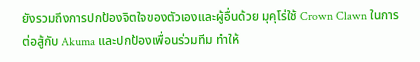ยังรวมถึงการปกป้องจิตใจของตัวเองและผู้อื่นด้วย มุคุโร่ใช้ Crown Clawn ในการต่อสู้กับ Akuma และปกป้องเพื่อนร่วมทีม ทำให้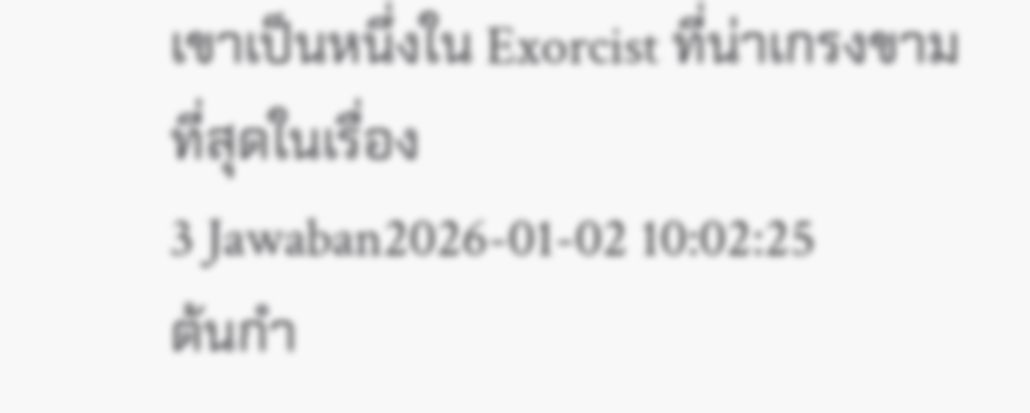เขาเป็นหนึ่งใน Exorcist ที่น่าเกรงขามที่สุดในเรื่อง
3 Jawaban2026-01-02 10:02:25
ต้นกำ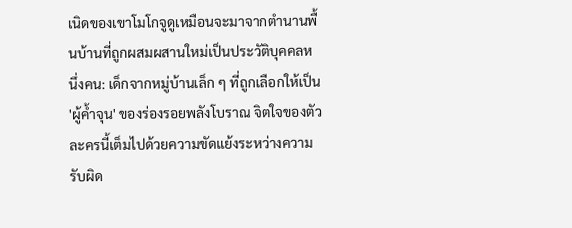เนิดของเขาโมโกจูดูเหมือนจะมาจากตำนานพื้นบ้านที่ถูกผสมผสานใหม่เป็นประวัติบุคคลหนึ่งคน: เด็กจากหมู่บ้านเล็ก ๆ ที่ถูกเลือกให้เป็น 'ผู้ค้ำจุน' ของร่องรอยพลังโบราณ จิตใจของตัวละครนี้เต็มไปด้วยความขัดแย้งระหว่างความรับผิด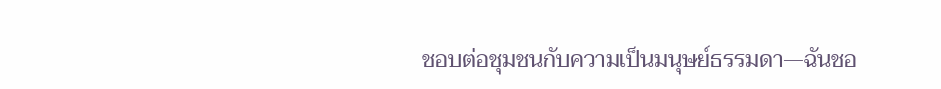ชอบต่อชุมชนกับความเป็นมนุษย์ธรรมดา—ฉันชอ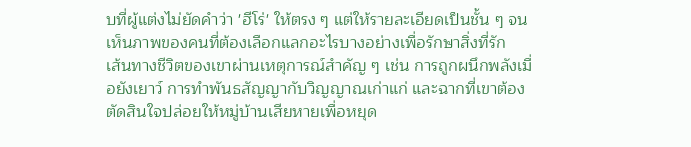บที่ผู้แต่งไม่ยัดคำว่า 'ฮีโร่' ให้ตรง ๆ แต่ให้รายละเอียดเป็นชั้น ๆ จนเห็นภาพของคนที่ต้องเลือกแลกอะไรบางอย่างเพื่อรักษาสิ่งที่รัก
เส้นทางชีวิตของเขาผ่านเหตุการณ์สำคัญ ๆ เช่น การถูกผนึกพลังเมื่อยังเยาว์ การทำพันธสัญญากับวิญญาณเก่าแก่ และฉากที่เขาต้องตัดสินใจปล่อยให้หมู่บ้านเสียหายเพื่อหยุด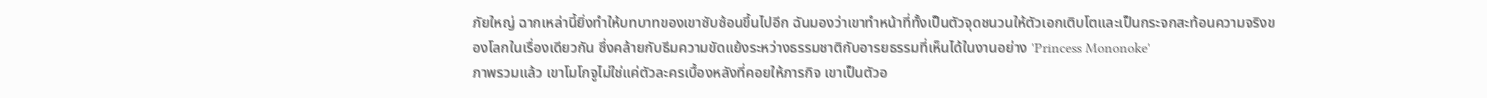ภัยใหญ่ ฉากเหล่านี้ยิ่งทำให้บทบาทของเขาซับซ้อนขึ้นไปอีก ฉันมองว่าเขาทำหน้าที่ทั้งเป็นตัวจุดชนวนให้ตัวเอกเติบโตและเป็นกระจกสะท้อนความจริงของโลกในเรื่องเดียวกัน ซึ่งคล้ายกับธีมความขัดแย้งระหว่างธรรมชาติกับอารยธรรมที่เห็นได้ในงานอย่าง 'Princess Mononoke'
ภาพรวมแล้ว เขาโมโกจูไม่ใช่แค่ตัวละครเบื้องหลังที่คอยให้ภารกิจ เขาเป็นตัวอ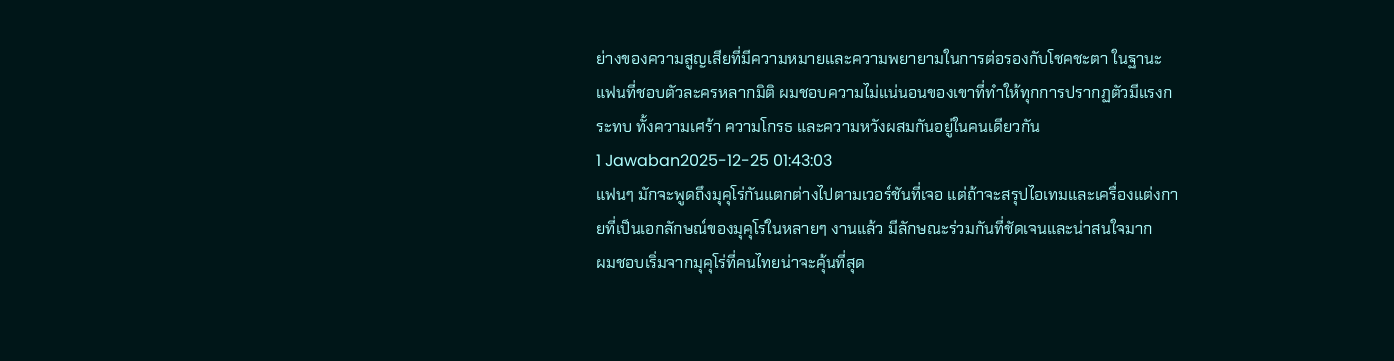ย่างของความสูญเสียที่มีความหมายและความพยายามในการต่อรองกับโชคชะตา ในฐานะแฟนที่ชอบตัวละครหลากมิติ ผมชอบความไม่แน่นอนของเขาที่ทำให้ทุกการปรากฏตัวมีแรงกระทบ ทั้งความเศร้า ความโกรธ และความหวังผสมกันอยู่ในคนเดียวกัน
1 Jawaban2025-12-25 01:43:03
แฟนๆ มักจะพูดถึงมุคุโร่กันแตกต่างไปตามเวอร์ชันที่เจอ แต่ถ้าจะสรุปไอเทมและเครื่องแต่งกายที่เป็นเอกลักษณ์ของมุคุโร่ในหลายๆ งานแล้ว มีลักษณะร่วมกันที่ชัดเจนและน่าสนใจมาก
ผมชอบเริ่มจากมุคุโร่ที่คนไทยน่าจะคุ้นที่สุด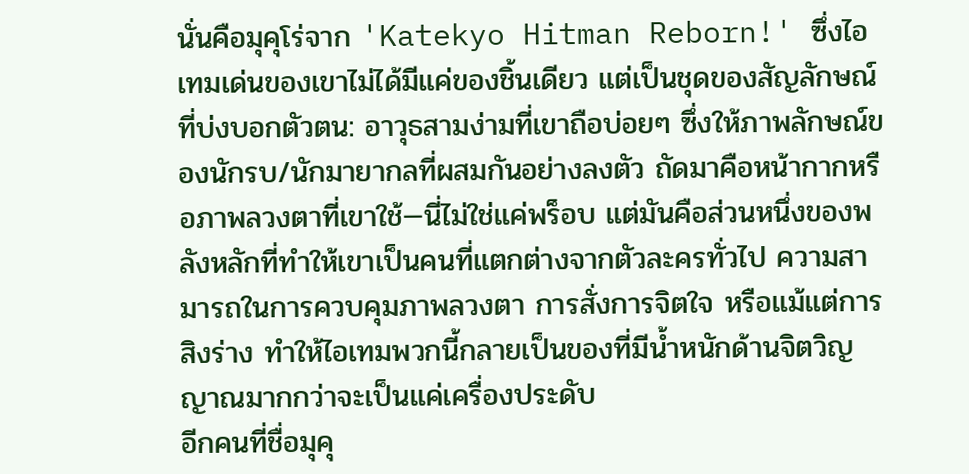นั่นคือมุคุโร่จาก 'Katekyo Hitman Reborn!' ซึ่งไอเทมเด่นของเขาไม่ได้มีแค่ของชิ้นเดียว แต่เป็นชุดของสัญลักษณ์ที่บ่งบอกตัวตน: อาวุธสามง่ามที่เขาถือบ่อยๆ ซึ่งให้ภาพลักษณ์ของนักรบ/นักมายากลที่ผสมกันอย่างลงตัว ถัดมาคือหน้ากากหรือภาพลวงตาที่เขาใช้—นี่ไม่ใช่แค่พร็อบ แต่มันคือส่วนหนึ่งของพลังหลักที่ทำให้เขาเป็นคนที่แตกต่างจากตัวละครทั่วไป ความสามารถในการควบคุมภาพลวงตา การสั่งการจิตใจ หรือแม้แต่การสิงร่าง ทำให้ไอเทมพวกนี้กลายเป็นของที่มีน้ำหนักด้านจิตวิญญาณมากกว่าจะเป็นแค่เครื่องประดับ
อีกคนที่ชื่อมุคุ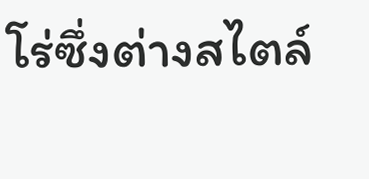โร่ซึ่งต่างสไตล์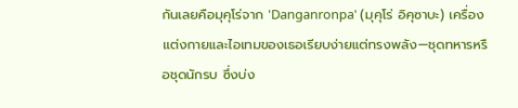กันเลยคือมุคุโร่จาก 'Danganronpa' (มุคุโร่ อิคุซาบะ) เครื่องแต่งกายและไอเทมของเธอเรียบง่ายแต่ทรงพลัง—ชุดทหารหรือชุดนักรบ ซึ่งบ่ง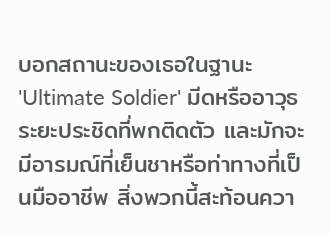บอกสถานะของเธอในฐานะ 'Ultimate Soldier' มีดหรืออาวุธระยะประชิดที่พกติดตัว และมักจะมีอารมณ์ที่เย็นชาหรือท่าทางที่เป็นมืออาชีพ สิ่งพวกนี้สะท้อนควา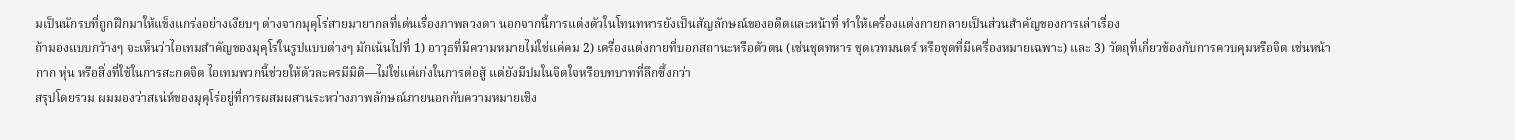มเป็นนักรบที่ถูกฝึกมาให้แข็งแกร่งอย่างเงียบๆ ต่างจากมุคุโร่สายมายากลที่เด่นเรื่องภาพลวงตา นอกจากนี้การแต่งตัวในโทนทหารยังเป็นสัญลักษณ์ของอดีตและหน้าที่ ทำให้เครื่องแต่งกายกลายเป็นส่วนสำคัญของการเล่าเรื่อง
ถ้ามองแบบกว้างๆ จะเห็นว่าไอเทมสำคัญของมุคุโร่ในรูปแบบต่างๆ มักเน้นไปที่ 1) อาวุธที่มีความหมายไม่ใช่แค่คม 2) เครื่องแต่งกายที่บอกสถานะหรือตัวตน (เช่นชุดทหาร ชุดเวทมนตร์ หรือชุดที่มีเครื่องหมายเฉพาะ) และ 3) วัตถุที่เกี่ยวข้องกับการควบคุมหรือจิต เช่นหน้ากาก หุ่น หรือสิ่งที่ใช้ในการสะกดจิต ไอเทมพวกนี้ช่วยให้ตัวละครมีมิติ—ไม่ใช่แค่เก่งในการต่อสู้ แต่ยังมีปมในจิตใจหรือบทบาทที่ลึกซึ้งกว่า
สรุปโดยรวม ผมมองว่าสเน่ห์ของมุคุโร่อยู่ที่การผสมผสานระหว่างภาพลักษณ์ภายนอกกับความหมายเชิง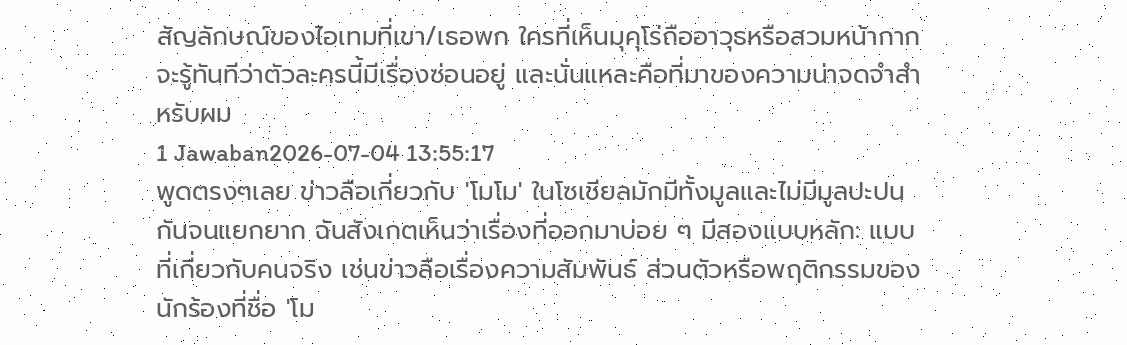สัญลักษณ์ของไอเทมที่เขา/เธอพก ใครที่เห็นมุคุโร่ถืออาวุธหรือสวมหน้ากากจะรู้ทันทีว่าตัวละครนี้มีเรื่องซ่อนอยู่ และนั่นแหละคือที่มาของความน่าจดจำสำหรับผม
1 Jawaban2026-07-04 13:55:17
พูดตรงๆเลย ข่าวลือเกี่ยวกับ 'โมโม' ในโซเชียลมักมีทั้งมูลและไม่มีมูลปะปนกันจนแยกยาก ฉันสังเกตเห็นว่าเรื่องที่ออกมาบ่อย ๆ มีสองแบบหลัก: แบบที่เกี่ยวกับคนจริง เช่นข่าวลือเรื่องความสัมพันธ์ ส่วนตัวหรือพฤติกรรมของนักร้องที่ชื่อ 'โม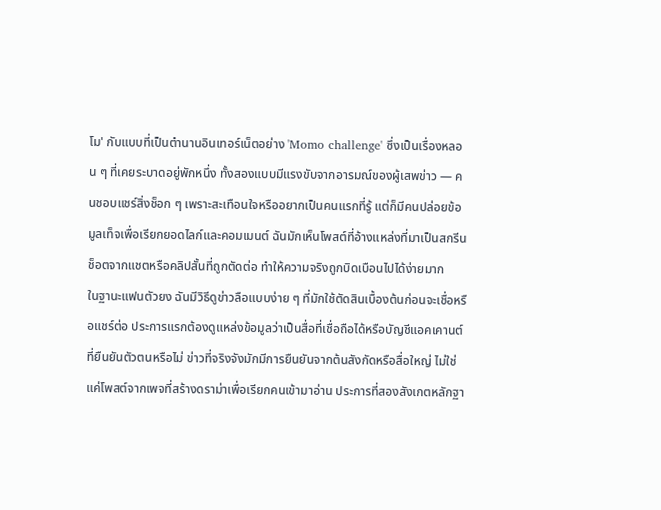โม' กับแบบที่เป็นตำนานอินเทอร์เน็ตอย่าง 'Momo challenge' ซึ่งเป็นเรื่องหลอน ๆ ที่เคยระบาดอยู่พักหนึ่ง ทั้งสองแบบมีแรงขับจากอารมณ์ของผู้เสพข่าว — คนชอบแชร์สิ่งช็อก ๆ เพราะสะเทือนใจหรืออยากเป็นคนแรกที่รู้ แต่ก็มีคนปล่อยข้อมูลเท็จเพื่อเรียกยอดไลก์และคอมเมนต์ ฉันมักเห็นโพสต์ที่อ้างแหล่งที่มาเป็นสกรีนช็อตจากแชตหรือคลิปสั้นที่ถูกตัดต่อ ทำให้ความจริงถูกบิดเบือนไปได้ง่ายมาก
ในฐานะแฟนตัวยง ฉันมีวิธีดูข่าวลือแบบง่าย ๆ ที่มักใช้ตัดสินเบื้องต้นก่อนจะเชื่อหรือแชร์ต่อ ประการแรกต้องดูแหล่งข้อมูลว่าเป็นสื่อที่เชื่อถือได้หรือบัญชีแอคเคานต์ที่ยืนยันตัวตนหรือไม่ ข่าวที่จริงจังมักมีการยืนยันจากต้นสังกัดหรือสื่อใหญ่ ไม่ใช่แค่โพสต์จากเพจที่สร้างดราม่าเพื่อเรียกคนเข้ามาอ่าน ประการที่สองสังเกตหลักฐา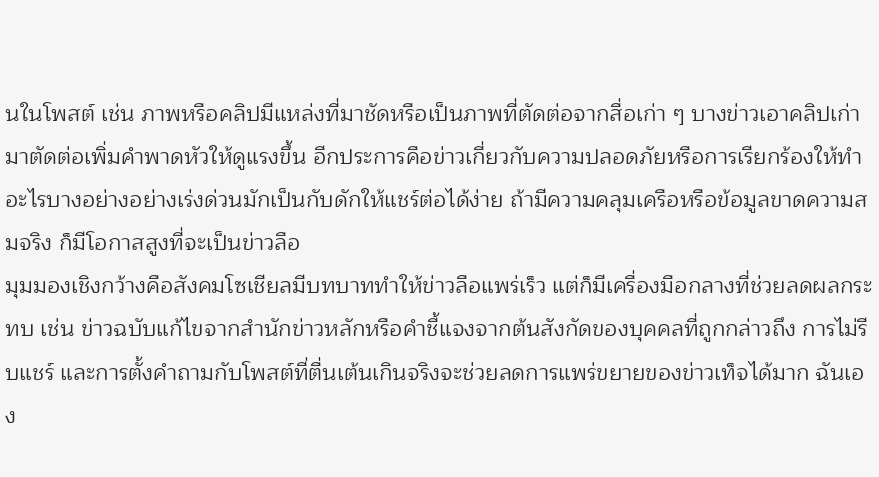นในโพสต์ เช่น ภาพหรือคลิปมีแหล่งที่มาชัดหรือเป็นภาพที่ตัดต่อจากสื่อเก่า ๆ บางข่าวเอาคลิปเก่ามาตัดต่อเพิ่มคำพาดหัวให้ดูแรงขึ้น อีกประการคือข่าวเกี่ยวกับความปลอดภัยหรือการเรียกร้องให้ทำอะไรบางอย่างอย่างเร่งด่วนมักเป็นกับดักให้แชร์ต่อได้ง่าย ถ้ามีความคลุมเครือหรือข้อมูลขาดความสมจริง ก็มีโอกาสสูงที่จะเป็นข่าวลือ
มุมมองเชิงกว้างคือสังคมโซเชียลมีบทบาททำให้ข่าวลือแพร่เร็ว แต่ก็มีเครื่องมือกลางที่ช่วยลดผลกระทบ เช่น ข่าวฉบับแก้ไขจากสำนักข่าวหลักหรือคำชี้แจงจากต้นสังกัดของบุคคลที่ถูกกล่าวถึง การไม่รีบแชร์ และการตั้งคำถามกับโพสต์ที่ตื่นเต้นเกินจริงจะช่วยลดการแพร่ขยายของข่าวเท็จได้มาก ฉันเอง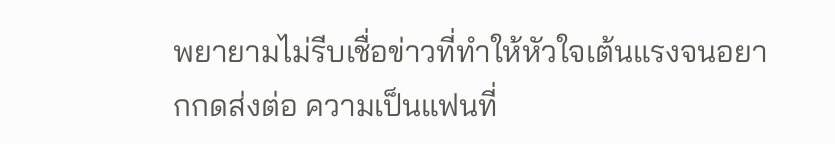พยายามไม่รีบเชื่อข่าวที่ทำให้หัวใจเต้นแรงจนอยากกดส่งต่อ ความเป็นแฟนที่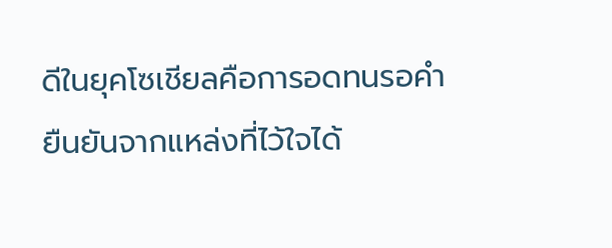ดีในยุคโซเชียลคือการอดทนรอคำยืนยันจากแหล่งที่ไว้ใจได้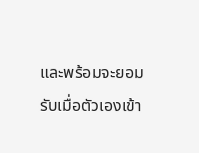และพร้อมจะยอมรับเมื่อตัวเองเข้า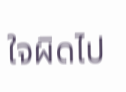ใจผิดไป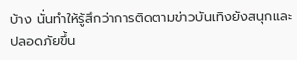บ้าง นั่นทำให้รู้สึกว่าการติดตามข่าวบันเทิงยังสนุกและปลอดภัยขึ้น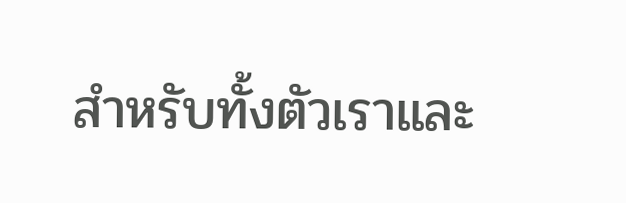สำหรับทั้งตัวเราและ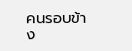คนรอบข้าง